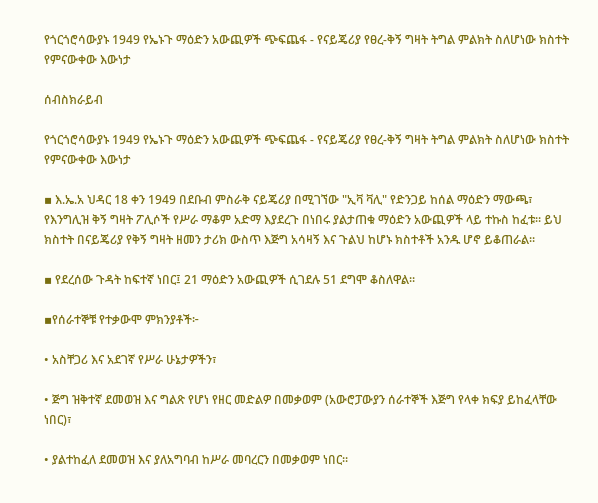የጎርጎሮሳውያኑ 1949 የኤኑጉ ማዕድን አውጪዎች ጭፍጨፋ - የናይጄሪያ የፀረ-ቅኝ ግዛት ትግል ምልክት ስለሆነው ክስተት የምናውቀው እውነታ

ሰብስክራይብ

የጎርጎሮሳውያኑ 1949 የኤኑጉ ማዕድን አውጪዎች ጭፍጨፋ - የናይጄሪያ የፀረ-ቅኝ ግዛት ትግል ምልክት ስለሆነው ክስተት የምናውቀው እውነታ

▪ እ.ኤ.አ ህዳር 18 ቀን 1949 በደቡብ ምስራቅ ናይጄሪያ በሚገኘው "ኢቫ ቫሊ" የድንጋይ ከሰል ማዕድን ማውጫ፣ የእንግሊዝ ቅኝ ግዛት ፖሊሶች የሥራ ማቆም አድማ እያደረጉ በነበሩ ያልታጠቁ ማዕድን አውጪዎች ላይ ተኩስ ከፈቱ። ይህ ክስተት በናይጄሪያ የቅኝ ግዛት ዘመን ታሪክ ውስጥ እጅግ አሳዛኝ እና ጉልህ ከሆኑ ክስተቶች አንዱ ሆኖ ይቆጠራል።

▪ የደረሰው ጉዳት ከፍተኛ ነበር፤ 21 ማዕድን አውጪዎች ሲገደሉ 51 ደግሞ ቆስለዋል።

▪የሰራተኞቹ የተቃውሞ ምክንያቶች፦

• አስቸጋሪ እና አደገኛ የሥራ ሁኔታዎችን፣

• ጅግ ዝቅተኛ ደመወዝ እና ግልጽ የሆነ የዘር መድልዎ በመቃወም (አውሮፓውያን ሰራተኞች እጅግ የላቀ ክፍያ ይከፈላቸው ነበር)፣

• ያልተከፈለ ደመወዝ እና ያለአግባብ ከሥራ መባረርን በመቃወም ነበር።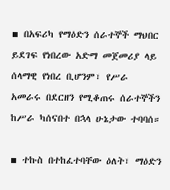▪ በአፍሪካ የማዕድን ሰራተኞች ማህበር ይደገፍ የነበረው አድማ መጀመሪያ ላይ ሰላማዊ የነበረ ቢሆንም፣ የሥራ አመራሩ በደርዘን የሚቆጠሩ ሰራተኞችን ከሥራ ካሰናበተ በኋላ ሁኔታው ተባባሰ።

▪ ተኩስ በተከፈተባቸው ዕለት፣ ማዕድን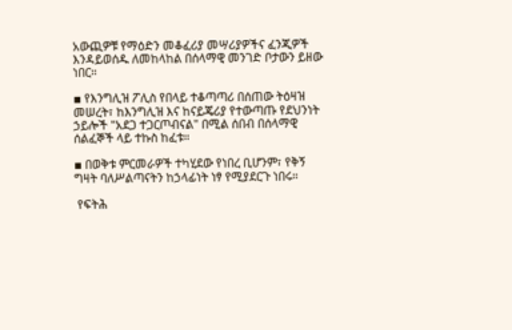አውጪዎቹ የማዕድን መቆፈሪያ መሣሪያዎችና ፈንጂዎች እንዳይወሰዱ ለመከላከል በሰላማዊ መንገድ ቦታውን ይዘው ነበር።

▪ የእንግሊዝ ፖሊስ የበላይ ተቆጣጣሪ በሰጠው ትዕዛዝ መሠረት፣ ከእንግሊዝ እና ከናይጄሪያ የተውጣጡ የደህንነት ኃይሎች "አደጋ ተጋርጦብናል" በሚል ሰበብ በሰላማዊ ሰልፈኞች ላይ ተኩስ ከፈቱ።

▪ በወቅቱ ምርመራዎች ተካሂደው የነበረ ቢሆንም፣ የቅኝ ግዛት ባለሥልጣናትን ከኃላፊነት ነፃ የሚያደርጉ ነበሩ።

 የፍትሕ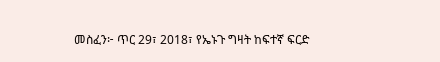መስፈን፦ ጥር 29፣ 2018፣ የኤኑጉ ግዛት ከፍተኛ ፍርድ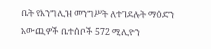ቤት የእንግሊዝ መንግሥት ለተገደሉት ማዕድን አውጪዎች ቤተሰቦች 572 ሚሊዮን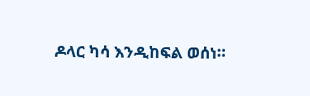ዶላር ካሳ እንዲከፍል ወሰነ።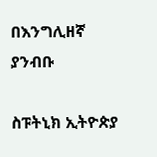በእንግሊዘኛ ያንብቡ

ስፑትኒክ ኢትዮጵያ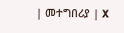| መተግበሪያ | X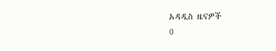አዳዲስ ዜናዎች
0